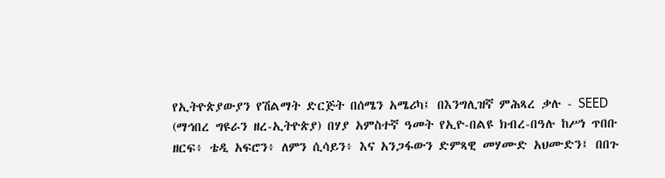የኢትዮጵያውያን የሽልማት ድርጅት በሰሜን አሜሪካ፤ በእንግሊዝኛ ምሕጻረ ቃሉ - SEED (ማኅበረ ግዩራን ዘረ-ኢትዮጵያ) በሃያ አምስተኛ ዓመት የኢዮ-በልዩ ክብረ-በዓሉ ከሥነ ጥበቡ ዘርፍ፥ ቴዲ አፍሮን፥ ለምን ሲሳይን፥ እና አንጋፋውን ድምጻዊ መሃሙድ አህሙድን፤ በበጉ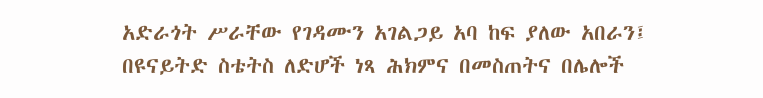አድራጎት ሥራቸው የገዳሙን አገልጋይ አባ ከፍ ያለው አበራን፤ በዩናይትድ ስቴትስ ለድሆች ነጻ ሕክምና በመስጠትና በሌሎች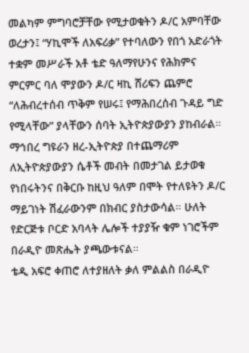መልካም ምግባሮቻቸው የሚታወቁትን ዶ/ር አምባቸው ወረታን፤ “ሃኪሞች ለአፍሪቃ” የተባለውን የበጎ አድራጎት ተቋም መሥራች አቶ ቴድ ዓለማየሁንና የሕክምና ምርምር ባለ ሞያውን ዶ/ር ዛኪ ሸሪፍን ጨምሮ “ለሕብረተሰብ ጥቅም የሠሩ፤ የማሕበረሰብ ጉዳይ ግድ የሚላቸው” ያላቸውን ሰባት ኢትዮጵያውያን ያከብራል።
ማኅበረ ግዩራን ዘረ-ኢትዮጵያ በተጨማሪም ለኢትዮጵያውያን ሴቶች መብት በመታገል ይታወቁ የነበሩትንና በቅርቡ ከዚህ ዓለም በሞት የተለዩትን ዶ/ር ማይገነት ሽፈራውንም በክብር ያስታውሳል። ሁለት የድርጅቱ ቦርድ አባላት ሌሎች ተያያዥ ቁም ነገሮችም በራዲዮ መጽሔት ያጫውቱናል።
ቴዲ አፍሮ ቀጠሮ ለተያዘለት ቃለ ምልልስ በራዲዮ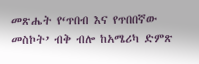መጽሔት የ‘ጥበብ እና የጥበበኛው መስኮት’ ብቅ ብሎ ከአሜሪካ ድምጽ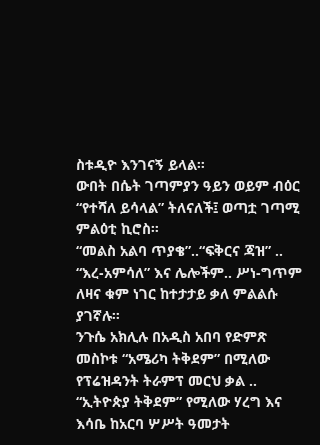ስቱዲዮ እንገናኝ ይላል።
ውበት በሴት ገጣምያን ዓይን ወይም ብዕር “የተሻለ ይሳላል” ትለናለች፤ ወጣቷ ገጣሚ ምልዕቲ ኪሮስ።
“መልስ አልባ ጥያቄ”..“ፍቅርና ጃዝ” .. “እረ-አምሳለ” እና ሌሎችም.. ሥነ-ግጥም ለዛና ቁም ነገር ከተታታይ ቃለ ምልልሱ ያገኛሉ።
ንጉሴ አክሊሉ በአዲስ አበባ የድምጽ መስኮቱ “አሜሪካ ትቅደም” በሚለው የፕሬዝዳንት ትራምፕ መርህ ቃል .. “ኢትዮጵያ ትቅደም” የሚለው ሃረግ እና እሳቤ ከአርባ ሦሥት ዓመታት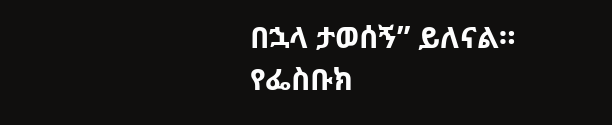በኋላ ታወሰኝ” ይለናል።
የፌስቡክ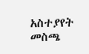አስተያየት መስጫ